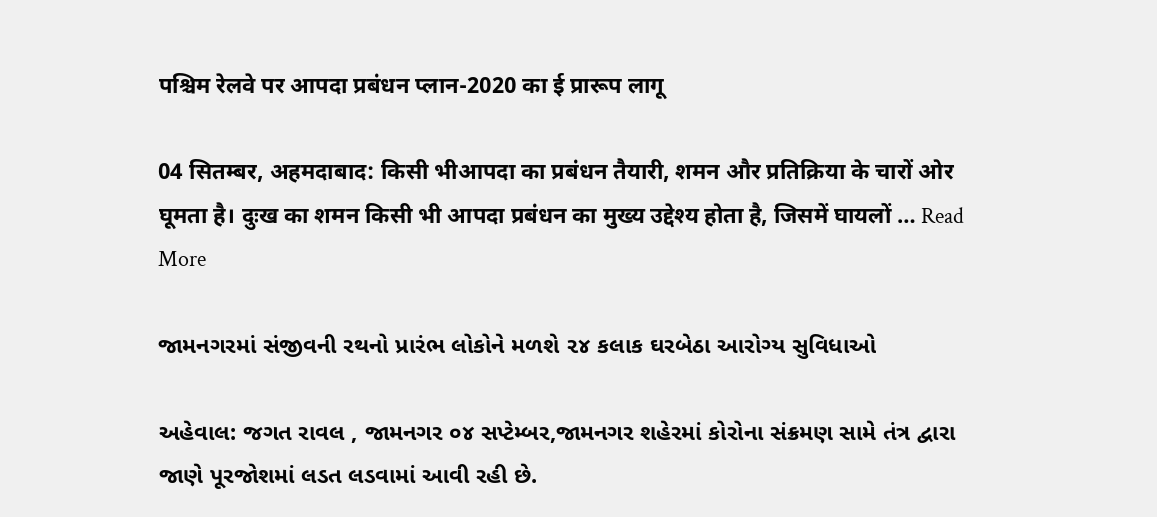पश्चिम रेलवे पर आपदा प्रबंधन प्लान-2020 का ई प्रारूप लागू

04 सितम्बर, अहमदाबाद: किसी भीआपदा का प्रबंधन तैयारी, शमन और प्रतिक्रिया के चारों ओर घूमता है। दुःख का शमन किसी भी आपदा प्रबंधन का मुख्य उद्देश्य होता है, जिसमें घायलों … Read More

જામનગરમાં સંજીવની રથનો પ્રારંભ લોકોને મળશે ૨૪ કલાક ઘરબેઠા આરોગ્ય સુવિધાઓ

અહેવાલ: જગત રાવલ , જામનગર ૦૪ સપ્ટેમ્બર,જામનગર શહેરમાં કોરોના સંક્રમણ સામે તંત્ર દ્વારા જાણે પૂરજોશમાં લડત લડવામાં આવી રહી છે.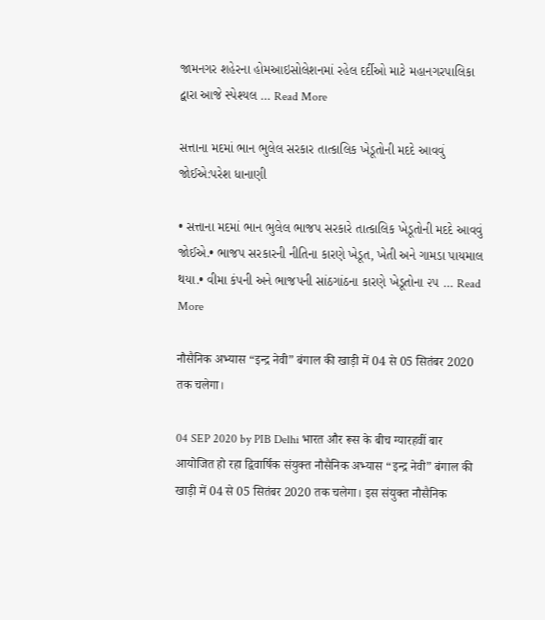જામનગર શહેરના હોમઆઇસોલેશનમાં રહેલ દર્દીઓ માટે મહાનગરપાલિકા દ્વારા આજે સ્પેશ્યલ … Read More

સત્તાના મદમાં ભાન ભુલેલ સરકાર તાત્કાલિક ખેડૂતોની મદદે આવવું જોઈએ:પરેશ ધાનાણી

• સત્તાના મદમાં ભાન ભુલેલ ભાજપ સરકારે તાત્કાલિક ખેડૂતોની મદદે આવવું જોઈએ.• ભાજપ સરકારની નીતિના કારણે ખેડૂત, ખેતી અને ગામડા પાયમાલ થયા.• વીમા કંપની અને ભાજપની સાંઠગાંઠના કારણે ખેડૂતોના ૨૫ … Read More

नौसैनिक अभ्यास “इन्द्र नेवी” बंगाल की खाड़ी में 04 से 05 सितंबर 2020 तक चलेगा।

04 SEP 2020 by PIB Delhi भारत और रूस के बीच ग्यारहवीं बार आयोजित हो रहा द्विवार्षिक संयुक्त नौसैनिक अभ्यास “इन्द्र नेवी” बंगाल की खाड़ी में 04 से 05 सितंबर 2020 तक चलेगा। इस संयुक्त नौसैनिक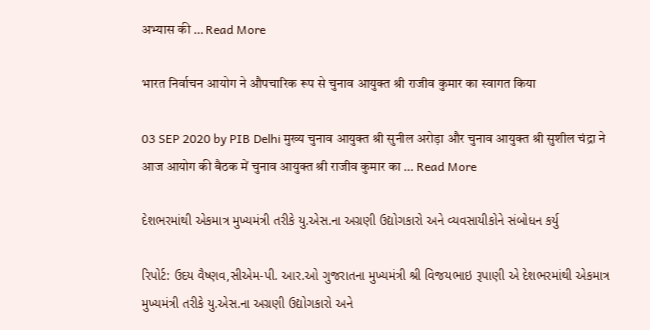अभ्यास की … Read More

भारत निर्वाचन आयोग ने औपचारिक रूप से चुनाव आयुक्त श्री राजीव कुमार का स्वागत किया

03 SEP 2020 by PIB Delhi मुख्य चुनाव आयुक्त श्री सुनील अरोड़ा और चुनाव आयुक्त श्री सुशील चंद्रा ने आज आयोग की बैठक में चुनाव आयुक्त श्री राजीव कुमार का … Read More

દેશભરમાંથી એકમાત્ર મુખ્યમંત્રી તરીકે યુ.એસ.ના અગ્રણી ઉદ્યોગકારો અને વ્યવસાયીકોને સંબોધન કર્યુ

રિપોર્ટ: ઉદય વૈષ્ણવ,સીએમ-પી. આર.ઓ ગુજરાતના મુખ્યમંત્રી શ્રી વિજયભાઇ રૂપાણી એ દેશભરમાંથી એકમાત્ર મુખ્યમંત્રી તરીકે યુ.એસ.ના અગ્રણી ઉદ્યોગકારો અને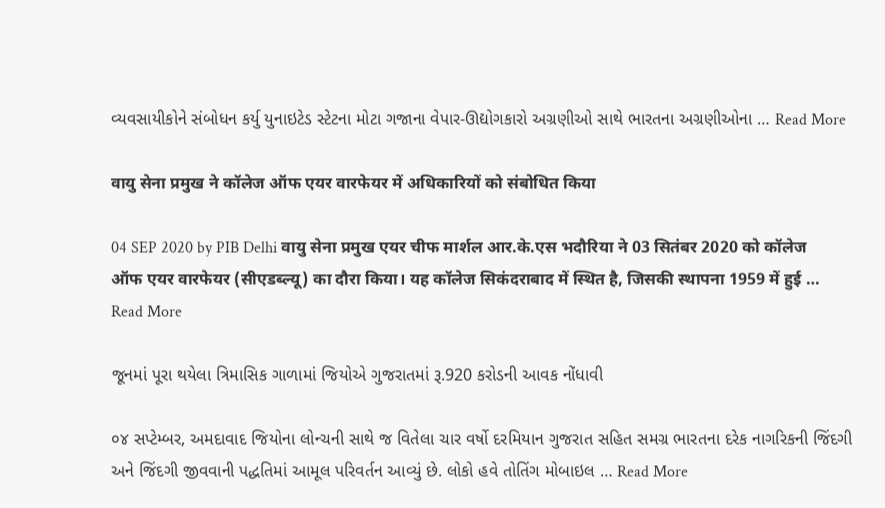વ્યવસાયીકોને સંબોધન કર્યુ યુનાઇટેડ સ્ટેટના મોટા ગજાના વેપાર-ઊદ્યોગકારો અગ્રણીઓ સાથે ભારતના અગ્રણીઓના … Read More

वायु सेना प्रमुख ने कॉलेज ऑफ एयर वारफेयर में अधिकारियों को संबोधित किया

04 SEP 2020 by PIB Delhi वायु सेना प्रमुख एयर चीफ मार्शल आर.के.एस भदौरिया ने 03 सितंबर 2020 को कॉलेज ऑफ एयर वारफेयर (सीएडब्ल्यू) का दौरा किया। यह कॉलेज सिकंदराबाद में स्थित है, जिसकी स्‍थापना 1959 में हुई … Read More

જૂનમાં પૂરા થયેલા ત્રિમાસિક ગાળામાં જિયોએ ગુજરાતમાં રૂ.920 કરોડની આવક નોંધાવી

૦૪ સપ્ટેમ્બર, અમદાવાદ જિયોના લોન્ચની સાથે જ વિતેલા ચાર વર્ષો દરમિયાન ગુજરાત સહિત સમગ્ર ભારતના દરેક નાગરિકની જિંદગી અને જિંદગી જીવવાની પદ્ધતિમાં આમૂલ પરિવર્તન આવ્યું છે. લોકો હવે તોતિંગ મોબાઇલ … Read More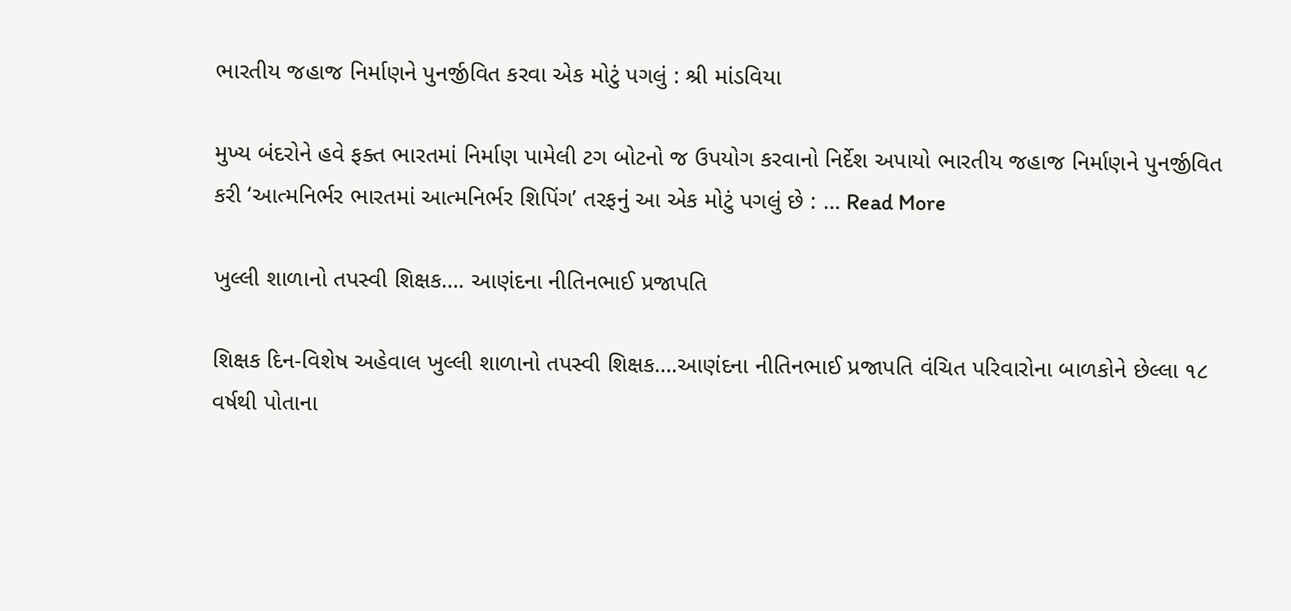ભારતીય જહાજ નિર્માણને પુનર્જીવિત કરવા એક મોટું પગલું : શ્રી માંડવિયા

મુખ્ય બંદરોને હવે ફક્ત ભારતમાં નિર્માણ પામેલી ટગ બોટનો જ ઉપયોગ કરવાનો નિર્દેશ અપાયો ભારતીય જહાજ નિર્માણને પુનર્જીવિત કરી ‘આત્મનિર્ભર ભારતમાં આત્મનિર્ભર શિપિંગ’ તરફનું આ એક મોટું પગલું છે : … Read More

ખુલ્લી શાળાનો તપસ્વી શિક્ષક…. આણંદના નીતિનભાઈ પ્રજાપતિ

શિક્ષક દિન-વિશેષ અહેવાલ ખુલ્લી શાળાનો તપસ્વી શિક્ષક….આણંદના નીતિનભાઈ પ્રજાપતિ વંચિત પરિવારોના બાળકોને છેલ્લા ૧૮ વર્ષથી પોતાના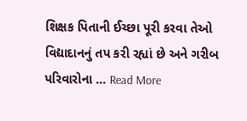શિક્ષક પિતાની ઈચ્છા પૂરી કરવા તેઓ વિદ્યાદાનનું તપ કરી રહ્યાં છે અને ગરીબ પરિવારોના … Read More